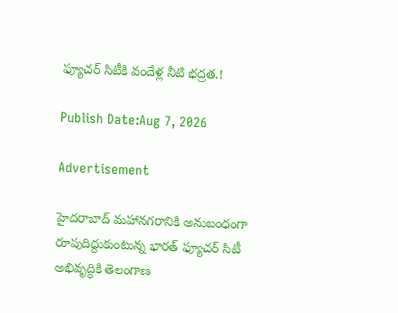ఫ్యూచర్ సిటీకి వందేళ్ల నీటి భద్రత.!

Publish Date:Aug 7, 2026

Advertisement

హైదరాబాద్ మహానగరానికి అనుబంధంగా రూపుదిద్దుకుంటున్న భారత్ ఫ్యూచర్ సిటీ అభివృద్ధికి తెలంగాణ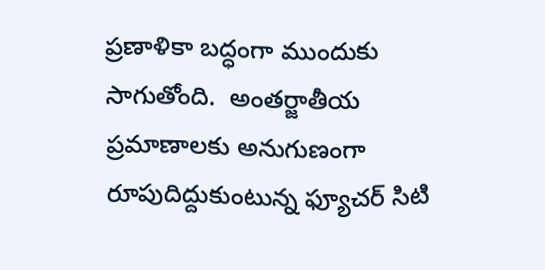ప్రణాళికా బద్ధంగా ముందుకు సాగుతోంది.  అంతర్జాతీయ ప్రమాణాలకు అనుగుణంగా రూపుదిద్దుకుంటున్న ఫ్యూచర్ సిటి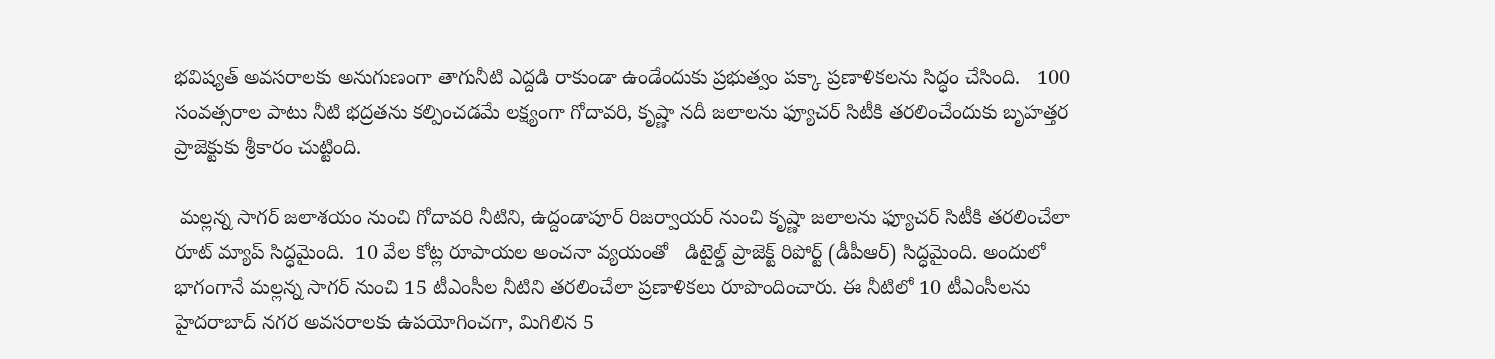భవిష్యత్ అవసరాలకు అనుగుణంగా తాగునీటి ఎద్దడి రాకుండా ఉండేందుకు ప్రభుత్వం పక్కా ప్రణాళికలను సిద్ధం చేసింది.   100 సంవత్సరాల పాటు నీటి భద్రతను కల్పించడమే లక్ష్యంగా గోదావరి, కృష్ణా నదీ జలాలను ఫ్యూచర్ సిటీకి తరలించేందుకు బృహత్తర ప్రాజెక్టుకు శ్రీకారం చుట్టింది.

 మల్లన్న సాగర్ జలాశయం నుంచి గోదావరి నీటిని, ఉద్దండాపూర్ రిజర్వాయర్ నుంచి కృష్ణా జలాలను ఫ్యూచర్ సిటీకి తరలించేలా రూట్ మ్యాప్ సిద్ధమైంది.  10 వేల కోట్ల రూపాయల అంచనా వ్యయంతో   డిటైల్డ్ ప్రాజెక్ట్ రిపోర్ట్ (డీపీఆర్) సిద్ధమైంది. అందులో భాగంగానే మల్లన్న సాగర్ నుంచి 15 టీఎంసీల నీటిని తరలించేలా ప్రణాళికలు రూపొందించారు. ఈ నీటిలో 10 టీఎంసీలను హైదరాబాద్ నగర అవసరాలకు ఉపయోగించగా, మిగిలిన 5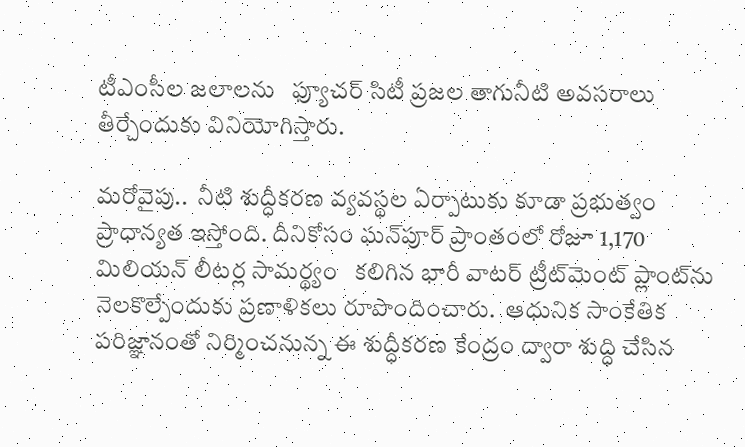టీఎంసీల జలాలను   ఫ్యూచర్ సిటీ ప్రజల తాగునీటి అవసరాలు తీర్చేందుకు వినియోగిస్తారు.

మరోవైపు..  నీటి శుద్ధీకరణ వ్యవస్థల ఏర్పాటుకు కూడా ప్రభుత్వం ప్రాధాన్యత ఇస్తోంది. దీనికోసం ఘన్‌పూర్ ప్రాంతంలో రోజూ 1,170 మిలియన్ లీటర్ల సామర్థ్యం   కలిగిన భారీ వాటర్ ట్రీట్‌మెంట్ ప్లాంట్‌ను నెలకొల్పేందుకు ప్రణాళికలు రూపొందించారు.  ఆధునిక సాంకేతిక పరిజ్ఞానంతో నిర్మించనున్న ఈ శుద్ధీకరణ కేంద్రం ద్వారా శుద్ధి చేసిన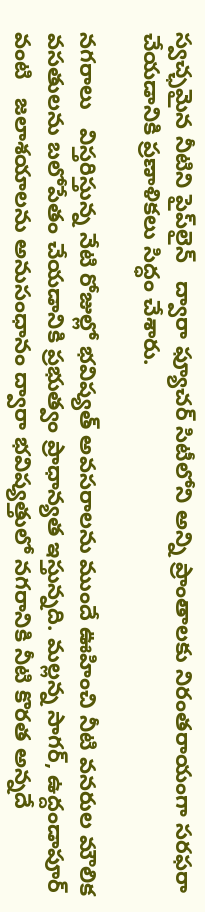స్వచ్ఛమైన నీటిని పైప్‌లైన్   ద్వారా ఫ్యూచర్ సిటీలోని అన్ని ప్రాంతాలకు నిరంతరాయంగా సరఫరా చేయడానికి ప్రణాళికలు సిద్ధం చేశారు.

నగరాలు   విస్తరిస్తున్న నేటి రోజుల్లో భవిష్యత్ అవసరాలను ముందే ఊహించి నీటి వనరుల మౌలిక వసతులను బలోపేతం చేయడానికి ప్రభుత్వం ప్రాధాన్యత ఇస్తున్నది. మల్లన్న సాగర్, ఉద్దండాపూర్ వంటి   జలాశయాలను అనుసంధానం ద్వారా భవిష్యత్తులో నగరానికి నీటి కొరత అన్నదే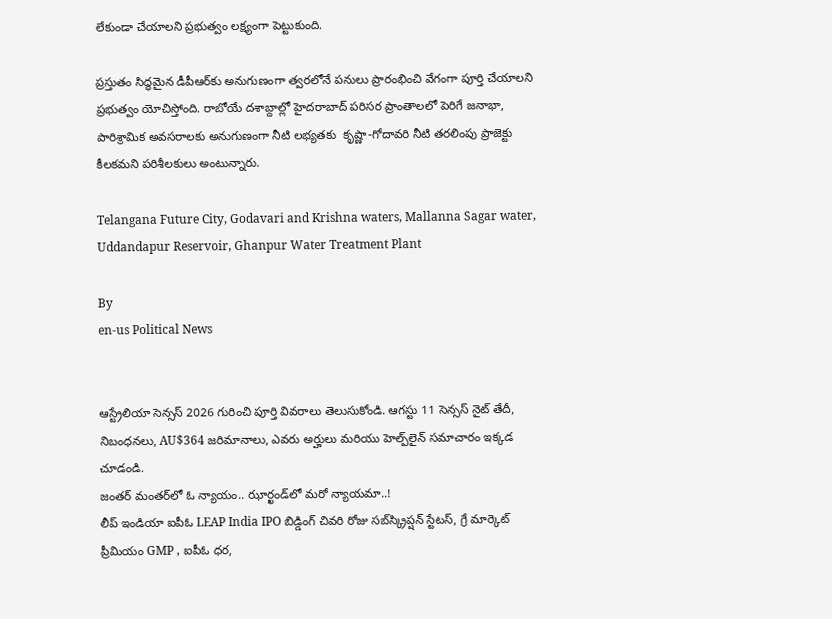లేకుండా చేయాలని ప్రభుత్వం లక్ష్యంగా పెట్టుకుంది.

ప్రస్తుతం సిద్ధమైన డీపీఆర్‌కు అనుగుణంగా త్వరలోనే పనులు ప్రారంభించి వేగంగా పూర్తి చేయాలని ప్రభుత్వం యోచిస్తోంది. రాబోయే దశాబ్దాల్లో హైదరాబాద్ పరిసర ప్రాంతాలలో పెరిగే జనాభా, పారిశ్రామిక అవసరాలకు అనుగుణంగా నీటి లభ్యతకు  కృష్ణా-గోదావరి నీటి తరలింపు ప్రాజెక్టు   కీలకమని పరిశీలకులు అంటున్నారు.

Telangana Future City, Godavari and Krishna waters, Mallanna Sagar water, Uddandapur Reservoir, Ghanpur Water Treatment Plant

By
en-us Political News


ఆస్ట్రేలియా సెన్సస్ 2026 గురించి పూర్తి వివరాలు తెలుసుకోండి. ఆగస్టు 11 సెన్సస్ నైట్ తేదీ, నిబంధనలు, AU$364 జరిమానాలు, ఎవరు అర్హులు మరియు హెల్ప్‌లైన్ సమాచారం ఇక్కడ చూడండి.
జంతర్ మంతర్‌లో ఓ న్యాయం.. ఝార్ఖండ్‌లో మరో న్యాయమా..!
లీప్ ఇండియా ఐపీఓ LEAP India IPO బిడ్డింగ్ చివరి రోజు సబ్‌స్క్రిప్షన్ స్టేటస్, గ్రే మార్కెట్ ప్రీమియం GMP , ఐపీఓ ధర,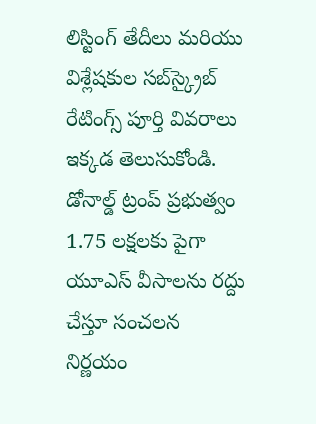లిస్టింగ్ తేదీలు మరియు విశ్లేషకుల సబ్‌స్క్రైబ్ రేటింగ్స్ పూర్తి వివరాలు ఇక్కడ తెలుసుకోండి.
డోనాల్డ్ ట్రంప్ ప్రభుత్వం 1.75 లక్షలకు పైగా యూఎస్ వీసాలను రద్దు చేస్తూ సంచలన నిర్ణయం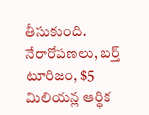తీసుకుంది. నేరారోపణలు, బర్త్ టూరిజం, $5 మిలియన్ల ఆర్థిక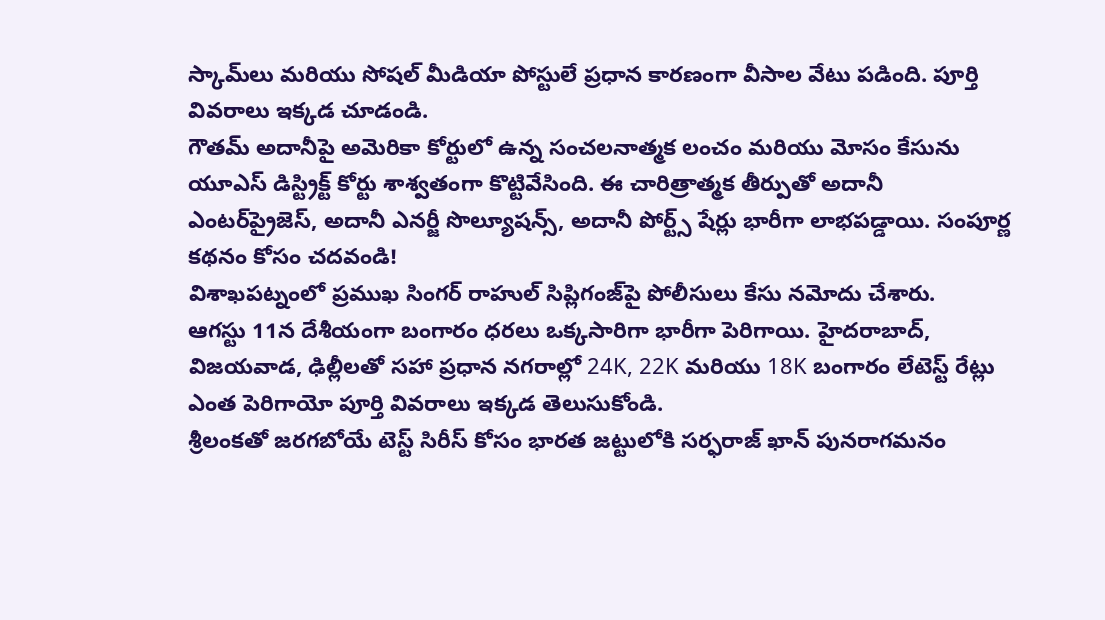స్కామ్‌లు మరియు సోషల్ మీడియా పోస్టులే ప్రధాన కారణంగా వీసాల వేటు పడింది. పూర్తి వివరాలు ఇక్కడ చూడండి.
గౌతమ్ అదానీపై అమెరికా కోర్టులో ఉన్న సంచలనాత్మక లంచం మరియు మోసం కేసును యూఎస్ డిస్ట్రిక్ట్ కోర్టు శాశ్వతంగా కొట్టివేసింది. ఈ చారిత్రాత్మక తీర్పుతో అదానీ ఎంటర్‌ప్రైజెస్, అదానీ ఎనర్జీ సొల్యూషన్స్, అదానీ పోర్ట్స్ షేర్లు భారీగా లాభపడ్డాయి. సంపూర్ణ కథనం కోసం చదవండి!
విశాఖపట్నంలో ప్రముఖ సింగర్ రాహుల్ సిప్లిగంజ్‌పై పోలీసులు కేసు నమోదు చేశారు.
ఆగస్టు 11న దేశీయంగా బంగారం ధరలు ఒక్కసారిగా భారీగా పెరిగాయి. హైదరాబాద్, విజయవాడ, ఢిల్లీలతో సహా ప్రధాన నగరాల్లో 24K, 22K మరియు 18K బంగారం లేటెస్ట్ రేట్లు ఎంత పెరిగాయో పూర్తి వివరాలు ఇక్కడ తెలుసుకోండి.
శ్రీలంకతో జరగబోయే టెస్ట్ సిరీస్ కోసం భారత జట్టులోకి సర్ఫరాజ్ ఖాన్ పునరాగమనం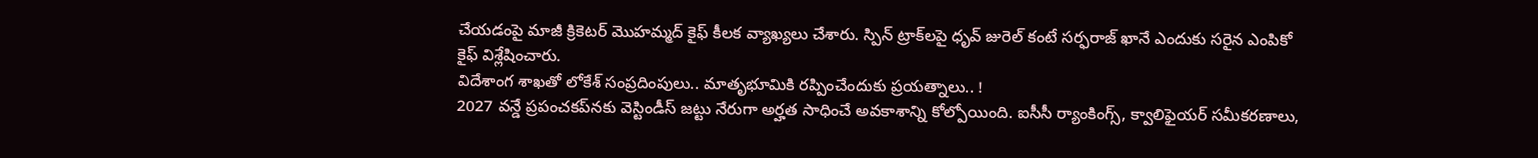చేయడంపై మాజీ క్రికెటర్ మొహమ్మద్ కైఫ్ కీలక వ్యాఖ్యలు చేశారు. స్పిన్ ట్రాక్‌లపై ధృవ్ జురెల్ కంటే సర్ఫరాజ్ ఖానే ఎందుకు సరైన ఎంపికో కైఫ్ విశ్లేషించారు.
విదేశాంగ శాఖతో లోకేశ్ సంప్రదింపులు.. మాతృభూమికి రప్పించేందుకు ప్రయత్నాలు.. !
2027 వన్డే ప్రపంచకప్‌నకు వెస్టిండీస్ జట్టు నేరుగా అర్హత సాధించే అవకాశాన్ని కోల్పోయింది. ఐసీసీ ర్యాంకింగ్స్, క్వాలిఫైయర్ సమీకరణాలు,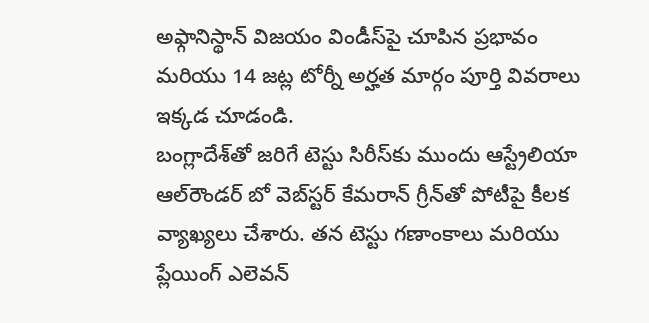అఫ్గానిస్థాన్ విజయం విండీస్‌పై చూపిన ప్రభావం మరియు 14 జట్ల టోర్నీ అర్హత మార్గం పూర్తి వివరాలు ఇక్కడ చూడండి.
బంగ్లాదేశ్‌తో జరిగే టెస్టు సిరీస్‌కు ముందు ఆస్ట్రేలియా ఆల్‌రౌండర్ బో వెబ్‌స్టర్ కేమరాన్ గ్రీన్‌తో పోటీపై కీలక వ్యాఖ్యలు చేశారు. తన టెస్టు గణాంకాలు మరియు ప్లేయింగ్ ఎలెవన్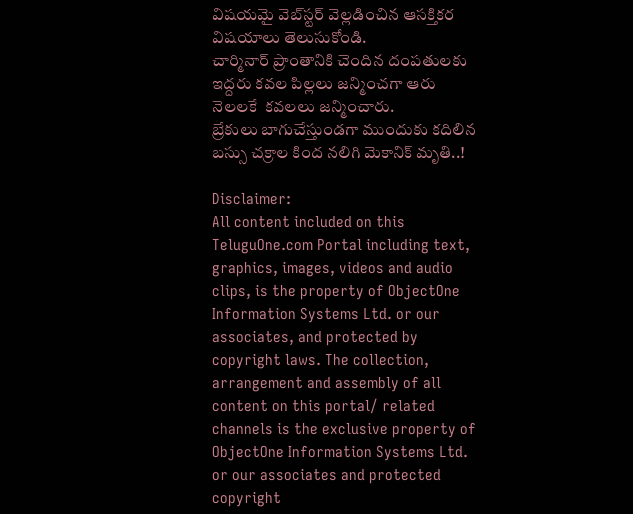విషయమై వెబ్‌స్టర్ వెల్లడించిన ఆసక్తికర విషయాలు తెలుసుకోండి.
చార్మినార్ ప్రాంతానికి చెందిన దంపతులకు ఇద్దరు కవల పిల్లలు జన్మించగా ఆరు నెలలకే  కవలలు జన్మించారు.
బ్రేకులు బాగుచేస్తుండగా ముందుకు కదిలిన బస్సు చక్రాల కింద నలిగి మెకానిక్ మృతి..!

Disclaimer:
All content included on this TeluguOne.com Portal including text, graphics, images, videos and audio clips, is the property of ObjectOne Information Systems Ltd. or our associates, and protected by copyright laws. The collection, arrangement and assembly of all content on this portal/ related channels is the exclusive property of ObjectOne Information Systems Ltd. or our associates and protected copyright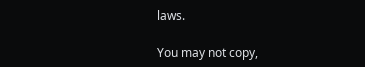laws.

You may not copy,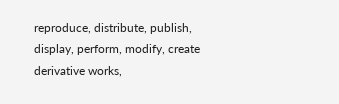reproduce, distribute, publish, display, perform, modify, create derivative works,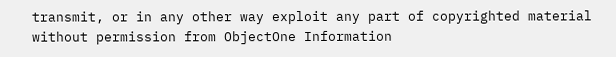transmit, or in any other way exploit any part of copyrighted material without permission from ObjectOne Information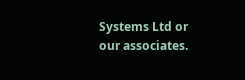Systems Ltd or our associates.